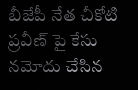బీజేపీ నేత చీకోటి ప్రవీణ్ పై కేసు నమోదు చేసిన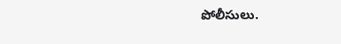పోలీసులు.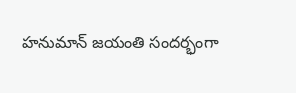హనుమాన్ జయంతి సందర్భంగా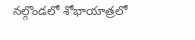నల్గొండలో శోభాయాత్రలో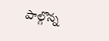పాల్గొన్న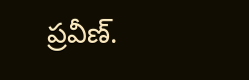ప్రవీణ్.